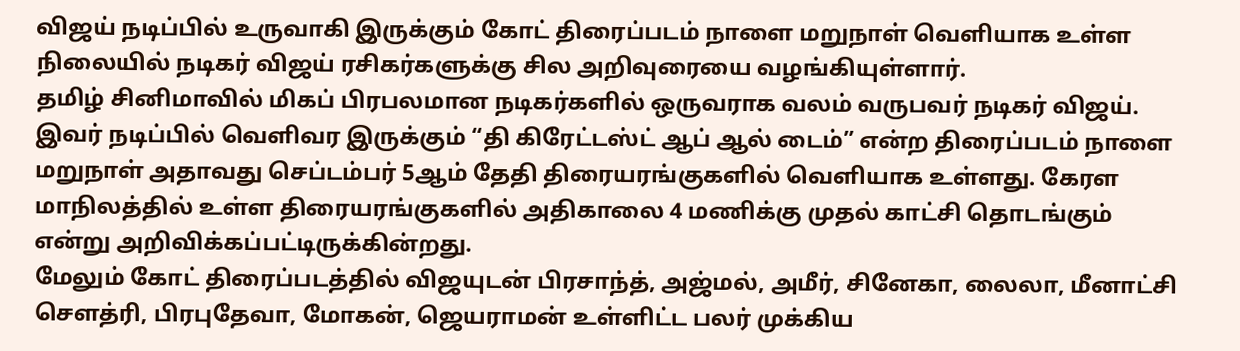விஜய் நடிப்பில் உருவாகி இருக்கும் கோட் திரைப்படம் நாளை மறுநாள் வெளியாக உள்ள நிலையில் நடிகர் விஜய் ரசிகர்களுக்கு சில அறிவுரையை வழங்கியுள்ளார்.
தமிழ் சினிமாவில் மிகப் பிரபலமான நடிகர்களில் ஒருவராக வலம் வருபவர் நடிகர் விஜய். இவர் நடிப்பில் வெளிவர இருக்கும் “தி கிரேட்டஸ்ட் ஆப் ஆல் டைம்” என்ற திரைப்படம் நாளை மறுநாள் அதாவது செப்டம்பர் 5ஆம் தேதி திரையரங்குகளில் வெளியாக உள்ளது. கேரள மாநிலத்தில் உள்ள திரையரங்குகளில் அதிகாலை 4 மணிக்கு முதல் காட்சி தொடங்கும் என்று அறிவிக்கப்பட்டிருக்கின்றது.
மேலும் கோட் திரைப்படத்தில் விஜயுடன் பிரசாந்த், அஜ்மல், அமீர், சினேகா, லைலா, மீனாட்சி சௌத்ரி, பிரபுதேவா, மோகன், ஜெயராமன் உள்ளிட்ட பலர் முக்கிய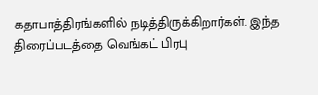கதாபாத்திரங்களில் நடித்திருக்கிறார்கள். இந்த திரைப்படத்தை வெங்கட் பிரபு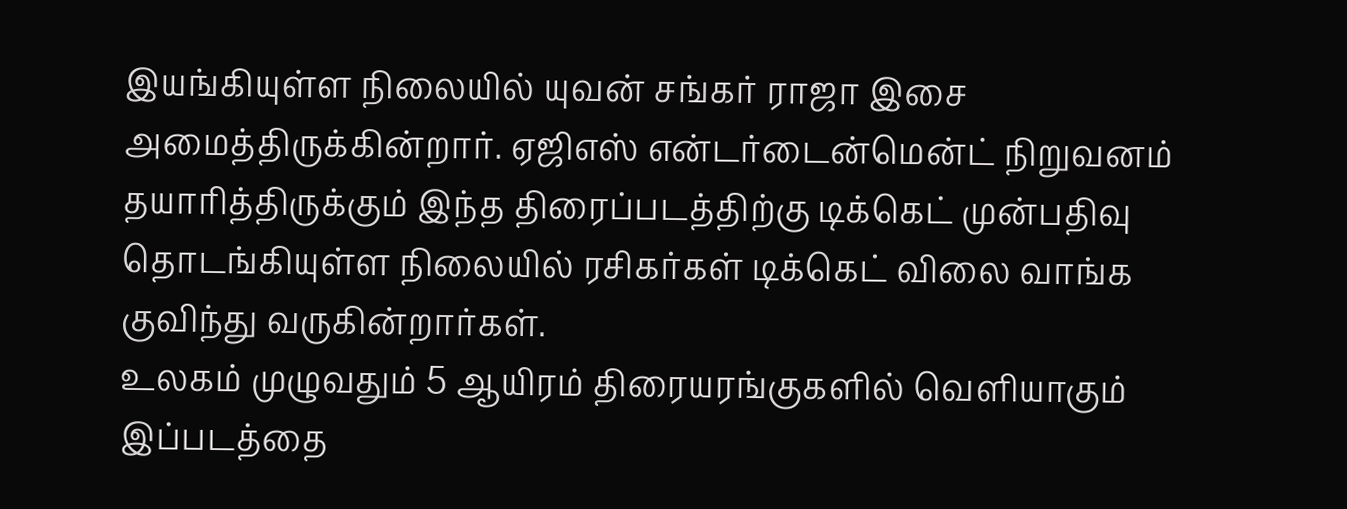இயங்கியுள்ள நிலையில் யுவன் சங்கர் ராஜா இசை அமைத்திருக்கின்றார். ஏஜிஎஸ் என்டர்டைன்மென்ட் நிறுவனம் தயாரித்திருக்கும் இந்த திரைப்படத்திற்கு டிக்கெட் முன்பதிவு தொடங்கியுள்ள நிலையில் ரசிகர்கள் டிக்கெட் விலை வாங்க குவிந்து வருகின்றார்கள்.
உலகம் முழுவதும் 5 ஆயிரம் திரையரங்குகளில் வெளியாகும் இப்படத்தை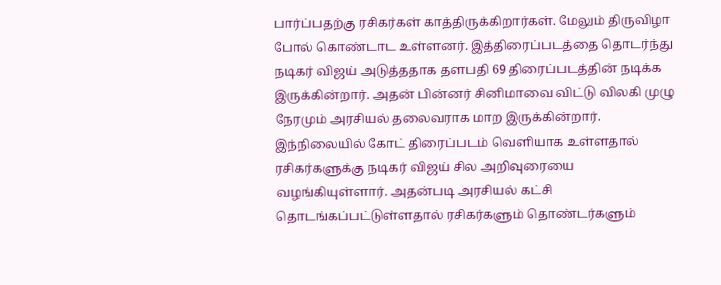பார்ப்பதற்கு ரசிகர்கள் காத்திருக்கிறார்கள். மேலும் திருவிழா போல் கொண்டாட உள்ளனர். இத்திரைப்படத்தை தொடர்ந்து நடிகர் விஜய் அடுத்ததாக தளபதி 69 திரைப்படத்தின் நடிக்க இருக்கின்றார். அதன் பின்னர் சினிமாவை விட்டு விலகி முழு நேரமும் அரசியல் தலைவராக மாற இருக்கின்றார்.
இந்நிலையில் கோட் திரைப்படம் வெளியாக உள்ளதால் ரசிகர்களுக்கு நடிகர் விஜய் சில அறிவுரையை வழங்கியுள்ளார். அதன்படி அரசியல் கட்சி தொடங்கப்பட்டுள்ளதால் ரசிகர்களும் தொண்டர்களும்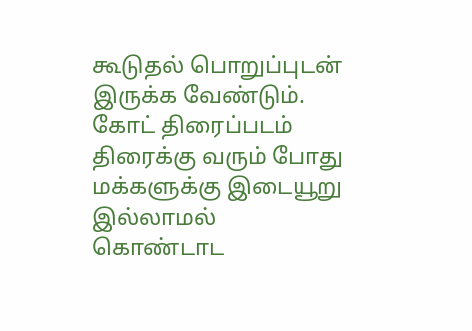கூடுதல் பொறுப்புடன் இருக்க வேண்டும். கோட் திரைப்படம் திரைக்கு வரும் போது மக்களுக்கு இடையூறு இல்லாமல் கொண்டாட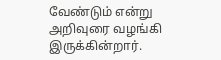வேண்டும் என்று அறிவுரை வழங்கி இருக்கின்றார்.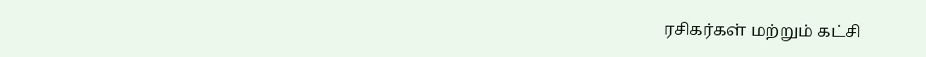ரசிகர்கள் மற்றும் கட்சி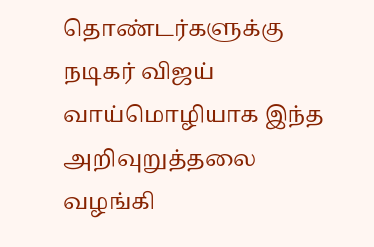தொண்டர்களுக்கு நடிகர் விஜய் வாய்மொழியாக இந்த அறிவுறுத்தலை வழங்கி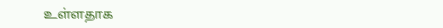உள்ளதாக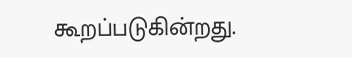கூறப்படுகின்றது.